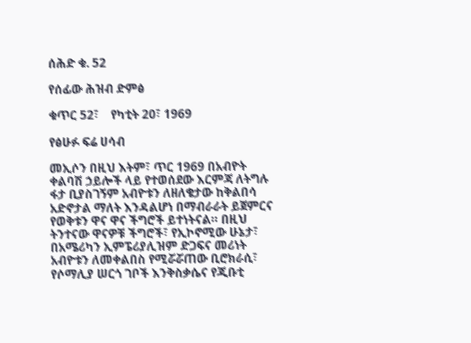ሰሕድ ቁ. 52

የሰፊው ሕዝብ ድምፅ

ቁጥር 52፣    የካቲት 20፣ 1969

የፅሁፉ ፍሬ ሀሳብ

መኢሶን በዚህ እትም፣ ጥር 1969 በአብዮት ቀልባሽ ኃይሎች ላይ የተወሰደው እርምጃ ለትግሉ ፋታ ቢያስገኝም አብዮቱን ለዘለቄታው ከቅልበሳ አድኖታል ማለት እንዳልሆነ በማብራራት ይጀምርና የወቅቱን ዋና ዋና ችግሮች ይተነትናል። በዚህ ትንተናው ዋናዎቹ ችግሮች፣ የኢኮኖሚው ሁኔታ፣ በአሜሪካን ኢምፔሪያሊዝም ድጋፍና መሪነት አብዮቱን ለመቀልበስ የሚሯሯጠው ቢሮክራሲ፣ የሶማሊያ ሠርጎ ገቦች እንቅስቃሴና የጂቡቲ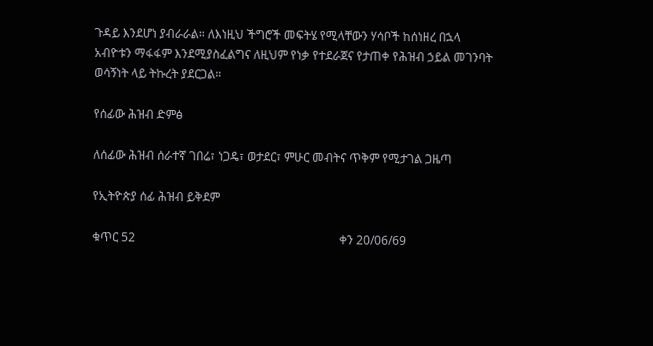ጉዳይ እንደሆነ ያብራራል። ለእነዚህ ችግሮች መፍትሄ የሚላቸውን ሃሳቦች ከሰነዘረ በኋላ አብዮቱን ማፋፋም እንደሚያስፈልግና ለዚህም የነቃ የተደራጀና የታጠቀ የሕዝብ ኃይል መገንባት ወሳኝነት ላይ ትኩረት ያደርጋል።

የሰፊው ሕዝብ ድምፅ

ለሰፊው ሕዝብ ሰራተኛ ገበሬ፣ ነጋዴ፣ ወታደር፣ ምሁር መብትና ጥቅም የሚታገል ጋዜጣ

የኢትዮጵያ ሰፊ ሕዝብ ይቅደም

ቁጥር 52                                                                    ቀን 20/06/69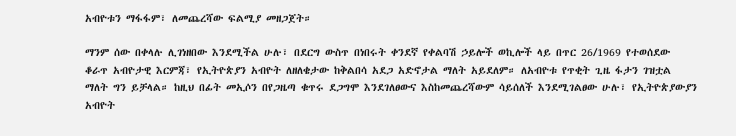አብዮቱን ማፋፋም፣ ለመጨረሻው ፍልሚያ መዘጋጀት።

ማንም ሰው በቀላሉ ሊገነዘበው እንደሚችል ሁሉ፣ በደርግ ውስጥ በነበሩት ቀንደኛ የቀልባሽ ኃይሎች ወኪሎች ላይ በጥር 26/1969 የተወሰደው ቆራጥ አብዮታዊ እርምጃ፣ የኢትዮጵያን አብዮት ለዘለቄታው ከቅልበሳ አደጋ አድኖታል ማለት አይደለም። ለአብዮቱ የጥቂት ጊዜ ፋታን ገዝቷል ማለት ግን ይቻላል። ከዚህ በፊት መኢሶን በየጋዜጣ ቁጥሩ ደጋግሞ እንደገለፀውና እስከመጨረሻውም ሳይሰለች እንደሚገልፀው ሁሉ፣ የኢትዮጵያውያን አብዮት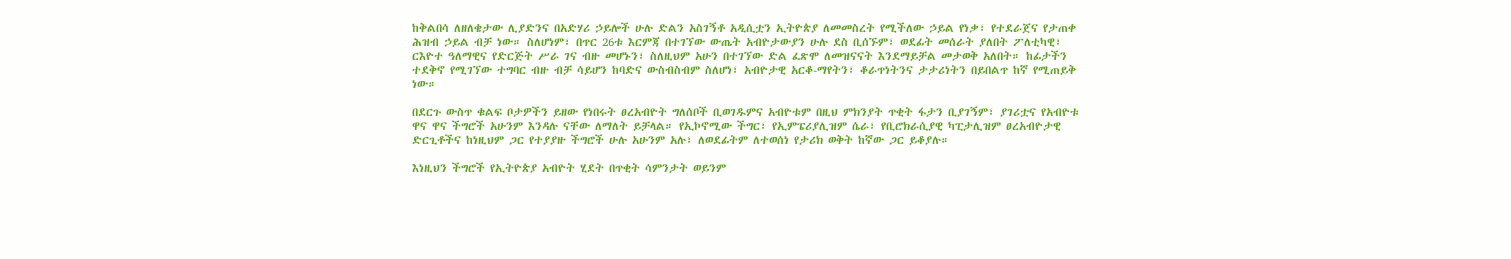ከቅልበሳ ለዘለቄታው ሊያድንና በአድሃሪ ኃይሎች ሁሉ ድልን አስገኝቶ አዲሲቷን ኢትዮጵያ ለመመስረት የሚችለው ኃይል የነቃ፣ የተደራጀና የታጠቀ ሕዝብ ኃይል ብቻ ነው። ስለሆነም፣ በጥር 26ቱ እርምጃ በተገኘው ውጤት አብዮታውያን ሁሉ ደስ ቢሰኙም፣ ወደፊት መሰራት ያለበት ፖለቲካዊ፣ ርእዮተ ዓለማዊና የድርጅት ሥራ ገና ብዙ መሆኑን፣ ስለዚህም አሁን በተገኘው ድል ፈጽሞ ለመዝናናት እንደማይቻል መታወቅ አለበት። ከፊታችን ተደቅኖ የሚገኘው ተግባር ብዙ ብቻ ሳይሆን ከባድና ውስብስብም ስለሆነ፣ አብዮታዊ አርቆ-ማየትን፣ ቆራጥነትንና ታታሪነትን በይበልጥ ከኛ የሚጠይቅ ነው።

በደርጉ ውስጥ ቁልፍ ቦታዎችን ይዘው የነበሩት ፀረአብዮት ግለሰቦች ቢወገዱምና አብዮቱም በዚህ ምክንያት ጥቂት ፋታን ቢያገኝም፣ ያገሪቷና የአብዮቱ ዋና ዋና ችግሮች አሁንም እንዳሉ ናቸው ለማለት ይቻላል። የኢኮኖሚው ችግር፣ የኢምፔሪያሊዝም ሴራ፣ የቢሮክራሲያዊ ካፒታሊዝም ፀረአብዮታዊ ድርጊቶችና ከነዚህም ጋር የተያያዙ ችግሮች ሁሉ አሁንም አሉ፣ ለወደፊትም ለተወሰነ የታሪክ ወቅት ከኛው ጋር ይቆያሉ።

እነዚህን ችግሮች የኢትዮጵያ አብዮት ሂደት በጥቂት ሳምንታት ወይንም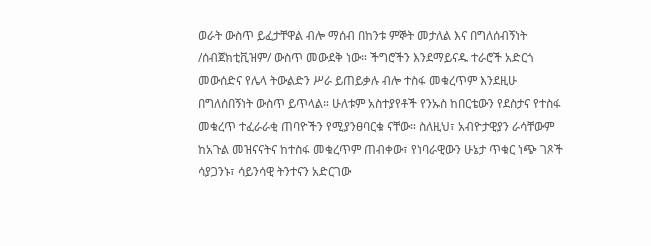ወራት ውስጥ ይፈታቸዋል ብሎ ማሰብ በከንቱ ምኞት መታለል እና በግለሰብኝነት /ሰብጀክቲቪዝም/ ውስጥ መውደቅ ነው። ችግሮችን እንደማይናዱ ተራሮች አድርጎ መውሰድና የሌላ ትውልድን ሥራ ይጠይቃሉ ብሎ ተስፋ መቁረጥም እንደዚሁ በግለሰበኝነት ውስጥ ይጥላል። ሁለቱም አስተያየቶች የንኡስ ከበርቴውን የደስታና የተስፋ መቁረጥ ተፈራራቂ ጠባዮችን የሚያንፀባርቁ ናቸው። ስለዚህ፣ አብዮታዊያን ራሳቸውም ከአጉል መዝናናትና ከተስፋ መቁረጥም ጠብቀው፣ የነባራዊውን ሁኔታ ጥቁር ነጭ ገጾች ሳያጋንኑ፣ ሳይንሳዊ ትንተናን አድርገው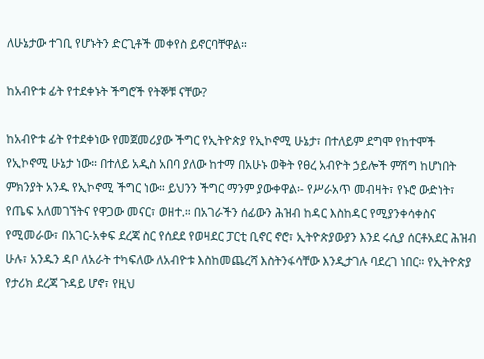ለሁኔታው ተገቢ የሆኑትን ድርጊቶች መቀየስ ይኖርባቸዋል።

ከአብዮቱ ፊት የተደቀኑት ችግሮች የትኞቹ ናቸው?

ከአብዮቱ ፊት የተደቀነው የመጀመሪያው ችግር የኢትዮጵያ የኢኮኖሚ ሁኔታ፣ በተለይም ደግሞ የከተሞች የኢኮኖሚ ሁኔታ ነው። በተለይ አዲስ አበባ ያለው ከተማ በአሁኑ ወቅት የፀረ አብዮት ኃይሎች ምሽግ ከሆነበት ምክንያት አንዱ የኢኮኖሚ ችግር ነው። ይህንን ችግር ማንም ያውቀዋል፡- የሥራአጥ መብዛት፣ የኑሮ ውድነት፣ የጤፍ አለመገኘትና የዋጋው መናር፣ ወዘተ.። በአገራችን ሰፊውን ሕዝብ ከዳር እስከዳር የሚያንቀሳቀስና የሚመራው፣ በአገር-አቀፍ ደረጃ ስር የሰደደ የወዛደር ፓርቲ ቢኖር ኖሮ፣ ኢትዮጵያውያን እንደ ሩሲያ ሰርቶአደር ሕዝብ ሁሉ፣ አንዱን ዳቦ ለአራት ተካፍለው ለአብዮቱ እስከመጨረሻ እስትንፋሳቸው እንዲታገሉ ባደረገ ነበር። የኢትዮጵያ የታሪክ ደረጃ ጉዳይ ሆኖ፣ የዚህ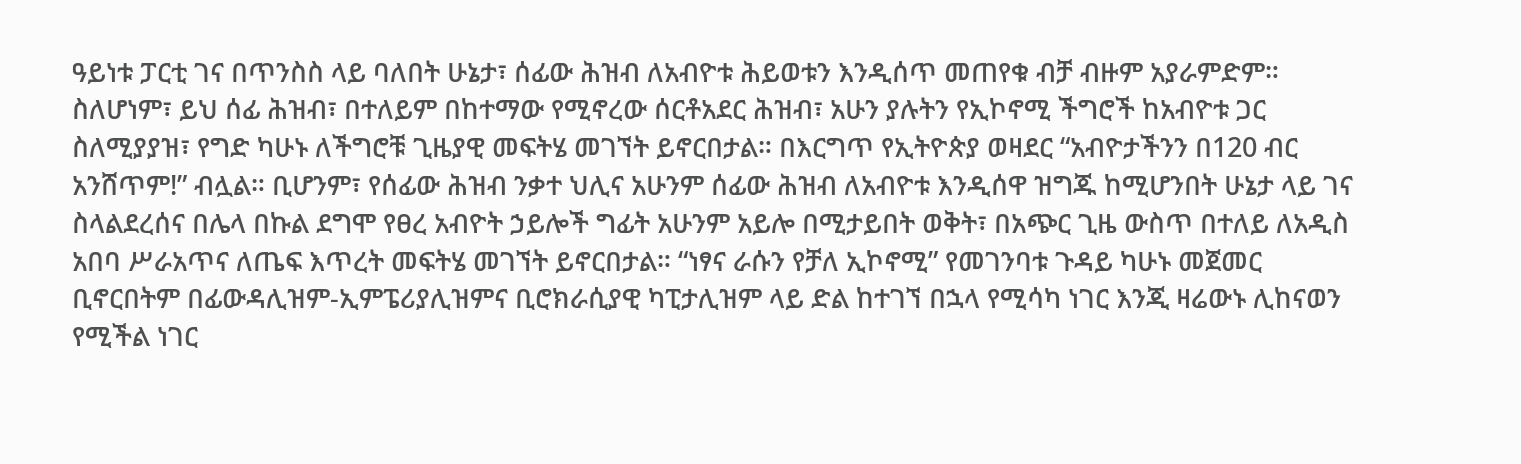ዓይነቱ ፓርቲ ገና በጥንስስ ላይ ባለበት ሁኔታ፣ ሰፊው ሕዝብ ለአብዮቱ ሕይወቱን እንዲሰጥ መጠየቁ ብቻ ብዙም አያራምድም። ስለሆነም፣ ይህ ሰፊ ሕዝብ፣ በተለይም በከተማው የሚኖረው ሰርቶአደር ሕዝብ፣ አሁን ያሉትን የኢኮኖሚ ችግሮች ከአብዮቱ ጋር ስለሚያያዝ፣ የግድ ካሁኑ ለችግሮቹ ጊዜያዊ መፍትሄ መገኘት ይኖርበታል። በእርግጥ የኢትዮጵያ ወዛደር “አብዮታችንን በ120 ብር አንሸጥም!” ብሏል። ቢሆንም፣ የሰፊው ሕዝብ ንቃተ ህሊና አሁንም ሰፊው ሕዝብ ለአብዮቱ እንዲሰዋ ዝግጁ ከሚሆንበት ሁኔታ ላይ ገና ስላልደረሰና በሌላ በኩል ደግሞ የፀረ አብዮት ኃይሎች ግፊት አሁንም አይሎ በሚታይበት ወቅት፣ በአጭር ጊዜ ውስጥ በተለይ ለአዲስ አበባ ሥራአጥና ለጤፍ እጥረት መፍትሄ መገኘት ይኖርበታል። “ነፃና ራሱን የቻለ ኢኮኖሚ” የመገንባቱ ጉዳይ ካሁኑ መጀመር ቢኖርበትም በፊውዳሊዝም-ኢምፔሪያሊዝምና ቢሮክራሲያዊ ካፒታሊዝም ላይ ድል ከተገኘ በኋላ የሚሳካ ነገር እንጂ ዛሬውኑ ሊከናወን የሚችል ነገር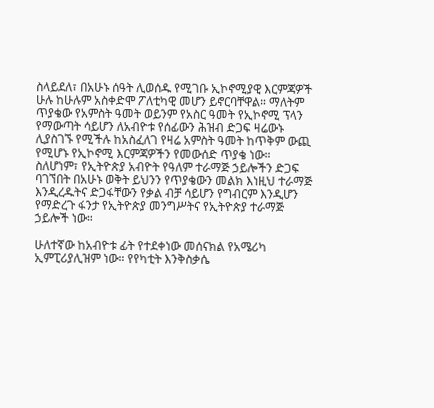ስላይደለ፣ በአሁኑ ሰዓት ሊወሰዱ የሚገቡ ኢኮኖሚያዊ እርምጃዎች ሁሉ ከሁሉም አስቀድሞ ፖለቲካዊ መሆን ይኖርባቸዋል። ማለትም ጥያቄው የአምስት ዓመት ወይንም የአስር ዓመት የኢኮኖሚ ፕላን የማውጣት ሳይሆን ለአብዮቱ የሰፊውን ሕዝብ ድጋፍ ዛሬውኑ ሊያስገኙ የሚችሉ ከአስፈለገ የዛሬ አምስት ዓመት ከጥቅም ውጪ የሚሆኑ የኢኮኖሚ እርምጃዎችን የመውሰድ ጥያቄ ነው። ስለሆነም፣ የኢትዮጵያ አብዮት የዓለም ተራማጅ ኃይሎችን ድጋፍ ባገኘበት በአሁኑ ወቅት ይህንን የጥያቄውን መልክ እነዚህ ተራማጅ እንዲረዱትና ድጋፋቸውን የቃል ብቻ ሳይሆን የግብርም እንዲሆን የማድረጉ ፋንታ የኢትዮጵያ መንግሥትና የኢትዮጵያ ተራማጅ ኃይሎች ነው።

ሁለተኛው ከአብዮቱ ፊት የተደቀነው መሰናክል የአሜሪካ ኢምፒሪያሊዝም ነው። የየካቲት እንቅስቃሴ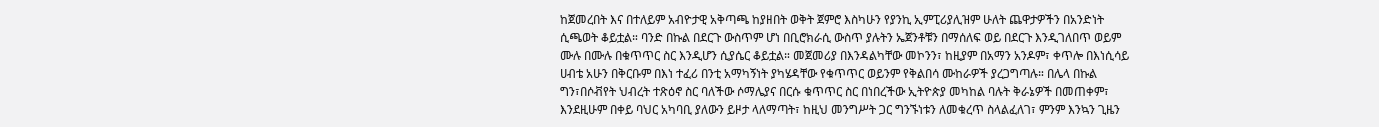ከጀመረበት እና በተለይም አብዮታዊ አቅጣጫ ከያዘበት ወቅት ጀምሮ እስካሁን የያንኪ ኢምፒሪያሊዝም ሁለት ጨዋታዎችን በአንድነት ሲጫወት ቆይቷል። ባንድ በኩል በደርጉ ውስጥም ሆነ በቢሮክራሲ ውስጥ ያሉትን ኤጀንቶቹን በማሰለፍ ወይ በደርጉ እንዲገለበጥ ወይም ሙሉ በሙሉ በቁጥጥር ስር እንዲሆን ሲያሴር ቆይቷል። መጀመሪያ በእንዳልካቸው መኮንን፣ ከዚያም በአማን አንዶም፣ ቀጥሎ በእነሲሳይ ሀብቴ አሁን በቅርቡም በእነ ተፈሪ በንቲ አማካኝነት ያካሄዳቸው የቁጥጥር ወይንም የቅልበሳ ሙከራዎች ያረጋግጣሉ። በሌላ በኩል  ግን፣በሶቭየት ህብረት ተጽዕኖ ስር ባለችው ሶማሌያና በርሱ ቁጥጥር ስር በነበረችው ኢትዮጵያ መካከል ባሉት ቅራኔዎች በመጠቀም፣ እንደዚሁም በቀይ ባህር አካባቢ ያለውን ይዞታ ላለማጣት፣ ከዚህ መንግሥት ጋር ግንኙነቱን ለመቁረጥ ስላልፈለገ፣ ምንም እንኳን ጊዜን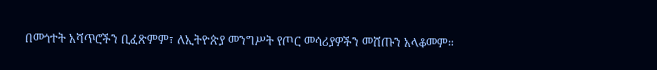በመጎተት አሻጥሮችን ቢፈጽምም፣ ለኢትዮጵያ መንግሥት የጦር መሳሪያዎችን መሸጡን አላቆመም።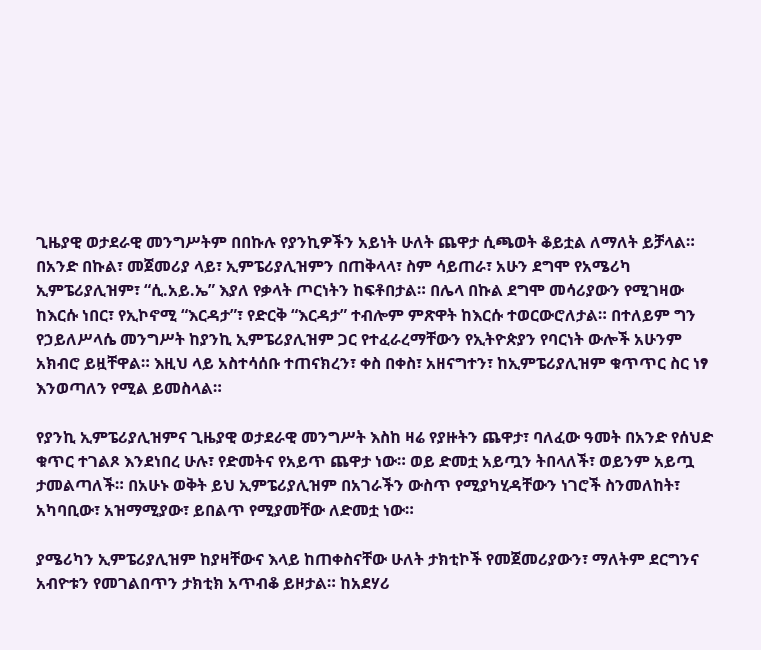ጊዜያዊ ወታደራዊ መንግሥትም በበኩሉ የያንኪዎችን አይነት ሁለት ጨዋታ ሲጫወት ቆይቷል ለማለት ይቻላል። በአንድ በኩል፣ መጀመሪያ ላይ፣ ኢምፔሪያሊዝምን በጠቅላላ፣ ስም ሳይጠራ፣ አሁን ደግሞ የአሜሪካ ኢምፔሪያሊዝም፣ “ሲ.አይ.ኤ” እያለ የቃላት ጦርነትን ከፍቶበታል። በሌላ በኩል ደግሞ መሳሪያውን የሚገዛው ከእርሱ ነበር፣ የኢኮኖሚ “እርዳታ”፣ የድርቅ “እርዳታ” ተብሎም ምጽዋት ከእርሱ ተወርውሮለታል። በተለይም ግን የኃይለሥላሴ መንግሥት ከያንኪ ኢምፔሪያሊዝም ጋር የተፈራረማቸውን የኢትዮጵያን የባርነት ውሎች አሁንም አክብሮ ይዟቸዋል። እዚህ ላይ አስተሳሰቡ ተጠናክረን፣ ቀስ በቀስ፣ አዘናግተን፣ ከኢምፔሪያሊዝም ቁጥጥር ስር ነፃ እንወጣለን የሚል ይመስላል።

የያንኪ ኢምፔሪያሊዝምና ጊዜያዊ ወታደራዊ መንግሥት እስከ ዛሬ የያዙትን ጨዋታ፣ ባለፈው ዓመት በአንድ የሰህድ ቁጥር ተገልጾ እንደነበረ ሁሉ፣ የድመትና የአይጥ ጨዋታ ነው። ወይ ድመቷ አይጧን ትበላለች፣ ወይንም አይጧ ታመልጣለች። በአሁኑ ወቅት ይህ ኢምፔሪያሊዝም በአገራችን ውስጥ የሚያካሂዳቸውን ነገሮች ስንመለከት፣ አካባቢው፣ አዝማሚያው፣ ይበልጥ የሚያመቸው ለድመቷ ነው።

ያሜሪካን ኢምፔሪያሊዝም ከያዛቸውና እላይ ከጠቀስናቸው ሁለት ታክቲኮች የመጀመሪያውን፣ ማለትም ደርግንና አብዮቱን የመገልበጥን ታክቲክ አጥብቆ ይዞታል። ከአደሃሪ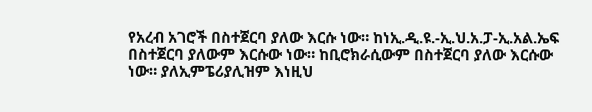የአረብ አገሮች በስተጀርባ ያለው እርሱ ነው። ከነኢ.ዲ.ዩ.-ኢ.ህ.አ.ፓ-ኢ.አል.ኤፍ በስተጀርባ ያለውም እርሱው ነው። ከቢሮክራሲውም በስተጀርባ ያለው እርሱው ነው። ያለኢምፔሪያሊዝም እነዚህ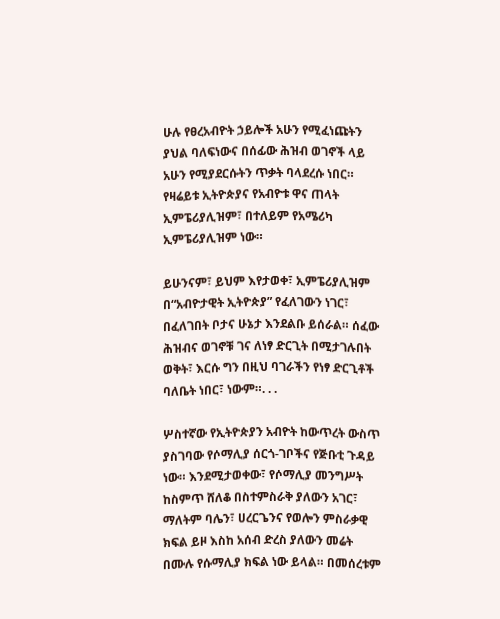ሁሉ የፀረአብዮት ኃይሎች አሁን የሚፈነጩትን ያህል ባለፍነውና በሰፊው ሕዝብ ወገኖች ላይ አሁን የሚያደርሱትን ጥቃት ባላደረሱ ነበር። የዛሬይቱ ኢትዮጵያና የአብዮቱ ዋና ጠላት ኢምፔሪያሊዝም፣ በተለይም የአሜሪካ ኢምፔሪያሊዝም ነው።

ይሁንናም፣ ይህም እየታወቀ፣ ኢምፔሪያሊዝም በ“አብዮታዊት ኢትዮጵያ” የፈለገውን ነገር፣ በፈለገበት ቦታና ሁኔታ እንደልቡ ይሰራል። ሰፈው ሕዝብና ወገኖቹ ገና ለነፃ ድርጊት በሚታገሉበት ወቅት፣ እርሱ ግን በዚህ ባገራችን የነፃ ድርጊቶች ባለቤት ነበር፣ ነውም።. . .

ሦስተኛው የኢትዮጵያን አብዮት ከውጥረት ውስጥ ያስገባው የሶማሊያ ሰርጎ-ገቦችና የጅቡቲ ጉዳይ ነው። እንደሚታወቀው፣ የሶማሊያ መንግሥት ከስምጥ ሸለቆ በስተምስራቅ ያለውን አገር፣ ማለትም ባሌን፣ ሀረርጌንና የወሎን ምስራቃዊ ክፍል ይዞ እስከ አሰብ ድረስ ያለውን መሬት በሙሉ የሱማሊያ ክፍል ነው ይላል። በመሰረቱም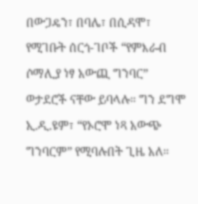በውጋዴን፣ በባሌ፣ በሲዳሞ፣ የሚገቡት ሰርጎ-ገቦች “የምእራብ ሶማሊያ ነፃ አውጪ ግንባር” ወታደሮች ናቸው ይባላሉ። ግን ደግሞ ኢ.ዲ.ዩም፣ “የኦሮሞ ነጻ አውጭ ግንባርም” የሚባሉበት ጊዜ አለ።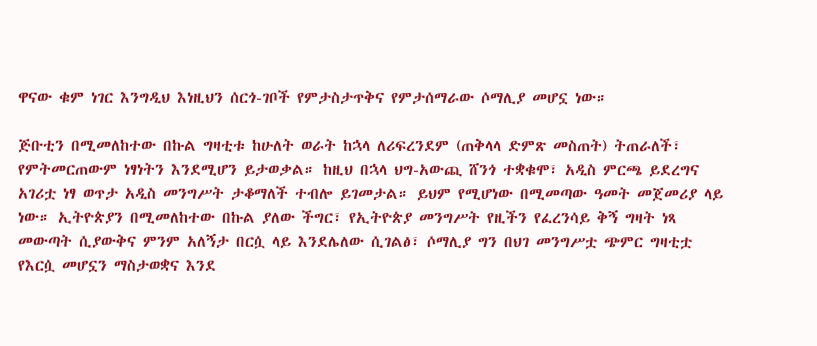ዋናው ቁም ነገር እንግዲህ እነዚህን ሰርጎ-ገቦች የምታስታጥቅና የምታሰማራው ሶማሊያ መሆኗ ነው።

ጅቡቲን በሚመለከተው በኩል ግዛቲቱ ከሁለት ወራት ከኋላ ለሪፍረንደም (ጠቅላላ ድምጽ መስጠት) ትጠራለች፣ የምትመርጠውም ነፃነትን እንደሚሆን ይታወቃል። ከዚህ በኋላ ህግ-አውጪ ሸንጎ ተቋቁሞ፣ አዲስ ምርጫ ይደረግና አገሪቷ ነፃ ወጥታ አዲስ መንግሥት ታቆማለች ተብሎ ይገመታል። ይህም የሚሆነው በሚመጣው ዓመት መጀመሪያ ላይ ነው። ኢትዮጵያን በሚመለከተው በኩል ያለው ችግር፣ የኢትዮጵያ መንግሥት የዚችን የፈረንሳይ ቅኝ ግዛት ነጻ መውጣት ሲያውቅና ምንም አለኝታ በርሷ ላይ እንደሌለው ሲገልፅ፣ ሶማሊያ ግን በህገ መንግሥቷ ጭምር ግዛቲቷ የእርሷ መሆኗን ማስታወቋና እንደ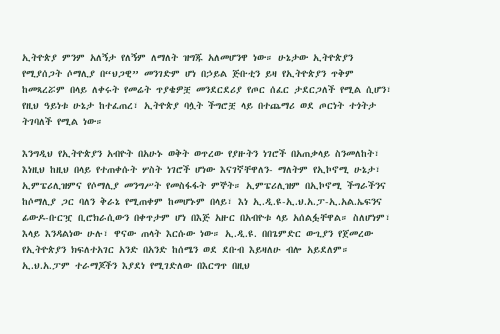ኢትዮጵያ ምንም አለኝታ የለኝም ለማለት ዝግጁ አለመሆንዋ ነው። ሁኔታው ኢትዮጵያን የሚያሰጋት ሶማሊያ በ“ህጋዊ” መንገድም ሆነ በኃይል ጅቡቲን ይዛ የኢትዮጵያን ጥቅም ከመጻረሯም በላይ ለቀሩት የመሬት ጥያቄዎቿ መንደርደሪያ የጦር ሰፈር ታደርጋለች የሚል ሲሆን፣ የዚህ ዓይነቱ ሁኔታ ከተፈጠረ፣ ኢትዮጵያ ባሏት ችግሮቿ ላይ በተጨማሪ ወደ ጦርነት ተጎትታ ትገባለች የሚል ነው።

እንግዲህ የኢትዮጵያን አብዮት በአሁኑ ወቅት ወጥረው የያዙትን ነገሮች በአጠቃላይ ስንመለከት፣ እነዚህ ከዚህ በላይ የተጠቀሱት ሦስት ነገሮች ሆነው እናገኛቸዋለን- ማለትም የኢኮኖሚ ሁኔታ፣ ኢምፔሪሊዝምና የሶማሊያ መንግሥት የመስፋፋት ምኞት። ኢምፔሪሊዝም በኢኮኖሚ ችግራችንና ከሶማሊያ ጋር ባለን ቅራኔ የሚጠቀም ከመሆኑም በላይ፣ እነ ኢ.ዲ.ዩ-ኢ.ህ.አ.ፓ-ኢ.አል.ኤፍንና ፊውዶ-ቡርዧ ቢሮክራሲውን በቀጥታም ሆነ በእጅ አዙር በአብዮቱ ላይ አሰልፏቸዋል። ስለሆነም፣ እላይ እንዳልነው ሁሉ፣ ዋናው ጠላት እርሱው ነው። ኢ.ዲ.ዩ. በበጌምድር ውጊያን የጀመረው የኢትዮጵያን ክፍለተአገር አንድ በአንድ ከሰሜን ወደ ደቡብ እይዛለሁ ብሎ አይደለም። ኢ.ህ.አ.ፓም ተራማጆችን እያደነ የሚገድለው በእርግጥ በዚህ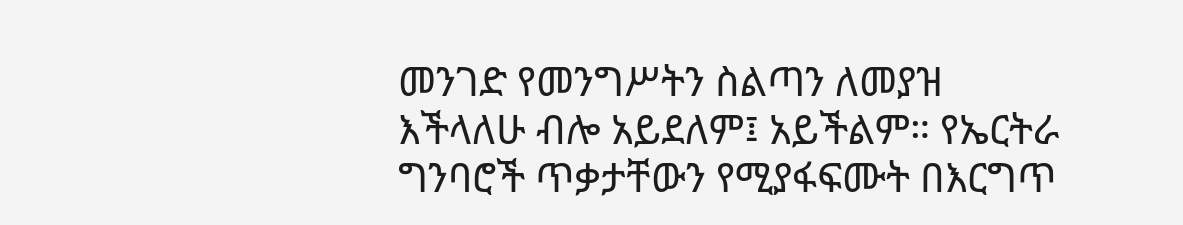መንገድ የመንግሥትን ስልጣን ለመያዝ እችላለሁ ብሎ አይደለም፤ አይችልም። የኤርትራ ግንባሮች ጥቃታቸውን የሚያፋፍሙት በእርግጥ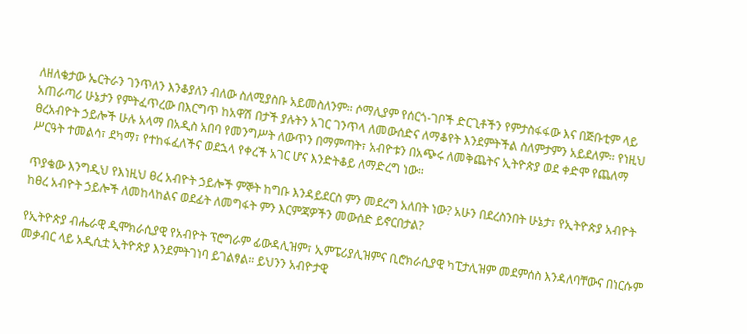ለዘለቄታው ኤርትራን ገንጥለን እንቆያለን ብለው ስለሚያስቡ አይመስለንም። ሶማሊያም የሰርጎ-ገቦች ድርጊቶችን የምታስፋፋው እና በጅቡቲም ላይ አጠራጣሪ ሁኔታን የምትፈጥረው በእርግጥ ከአዋሽ በታች ያሉትን አገር ገንጥላ ለመውሰድና ለማቆየት እንደምትችል ስለምታምን አይደለም። የነዚህ ፀረአብዮት ኃይሎች ሁሉ አላማ በአዲስ አበባ የመንግሥት ለውጥን በማምጣት፣ አብዮቱን በአጭሩ ለመቅጨትና ኢትዮጵያ ወደ ቀድሞ የጨለማ ሥርዓት ተመልሳ፣ ደካማ፣ የተከፋፈለችና ወደኋላ የቀረች አገር ሆና እንድትቆይ ለማድረግ ነው።

ጥያቄው እንግዲህ የእነዚህ ፀረ አብዮት ኃይሎች ምኞት ከግቡ እንዳይደርስ ምን መደረግ አለበት ነው? አሁን በደረስንበት ሁኔታ፣ የኢትዮጵያ አብዮት ከፀረ አብዮት ኃይሎች ለመከላከልና ወደፊት ለመግፋት ምን እርምጃዎችን መውሰድ ይኖርበታል?

የኢትዮጵያ ብሔራዊ ዲሞክራሲያዊ የአብዮት ፕሮግራም ፊውዳሊዝም፣ ኢምፔሪያሊዝምና ቢሮክራሲያዊ ካፒታሊዝም መደምሰስ እንዳለባቸውና በነርሱም መቃብር ላይ አዲሲቷ ኢትዮጵያ እንደምትገነባ ይገልፃል። ይህንን አብዮታዊ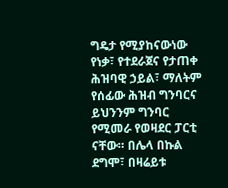ግዴታ የሚያከናውነው የነቃ፣ የተደራጀና የታጠቀ ሕዝባዊ ኃይል፣ ማለትም የሰፊው ሕዝብ ግንባርና ይህንንም ግንባር የሚመራ የወዛደር ፓርቲ ናቸው። በሌላ በኩል ደግሞ፣ በዛሬይቱ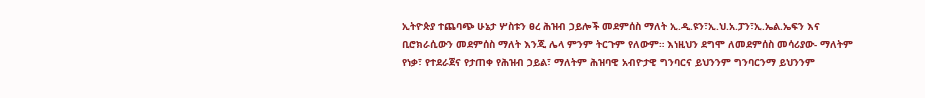ኢትዮጵያ ተጨባጭ ሁኔታ ሦስቱን ፀረ ሕዝብ ኃይሎች መደምሰስ ማለት ኢ.ዲ.ዩን፣ኢ.ህ.አ.ፓን፣ኢ.ኤል.ኤፍን እና ቢሮክራሲውን መደምሰስ ማለት እንጂ ሌላ ምንም ትርጉም የለውም። እነዚህን ደግሞ ለመደምሰስ መሳሪያው- ማለትም የነቃ፣ የተደራጀና የታጠቀ የሕዝብ ኃይል፣ ማለትም ሕዝባዊ አብዮታዊ ግንባርና ይህንንም ግንባርንማ ይህንንም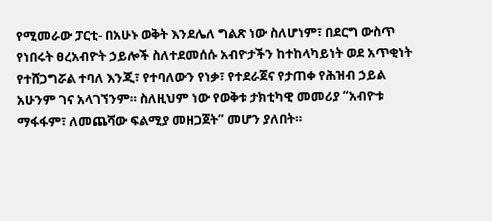የሚመራው ፓርቲ- በአሁኑ ወቅት እንደሌለ ግልጽ ነው ስለሆነም፣ በደርግ ውስጥ የነበሩት ፀረአብዮት ኃይሎች ስለተደመሰሱ አብዮታችን ከተከላካይነት ወደ አጥቂነት የተሸጋግሯል ተባለ እንጂ፣ የተባለውን የነቃ፣ የተደራጀና የታጠቀ የሕዝብ ኃይል አሁንም ገና አላገኘንም። ስለዚህም ነው የወቅቱ ታክቲካዊ መመሪያ “አብዮቱ ማፋፋም፣ ለመጨሻው ፍልሚያ መዘጋጀት” መሆን ያለበት።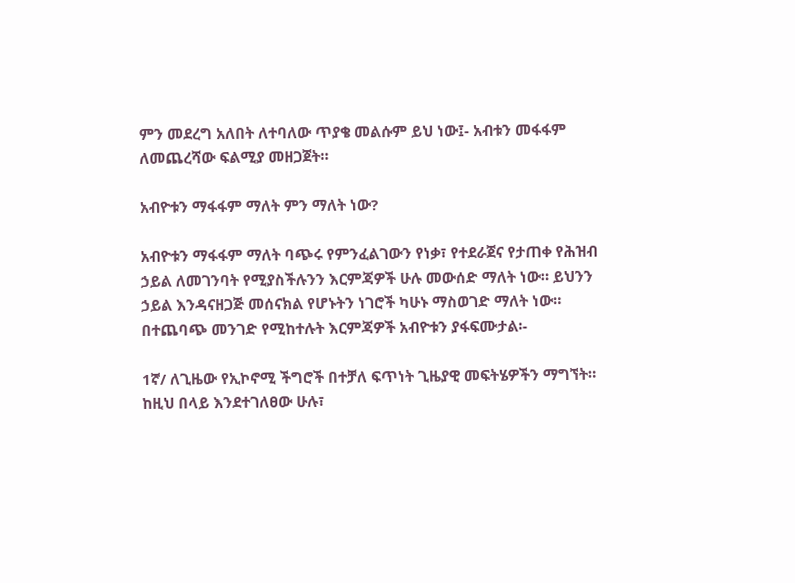ምን መደረግ አለበት ለተባለው ጥያቄ መልሱም ይህ ነው፤- አብቱን መፋፋም ለመጨረሻው ፍልሚያ መዘጋጀት።

አብዮቱን ማፋፋም ማለት ምን ማለት ነው?

አብዮቱን ማፋፋም ማለት ባጭሩ የምንፈልገውን የነቃ፣ የተደራጀና የታጠቀ የሕዝብ ኃይል ለመገንባት የሚያስችሉንን እርምጃዎች ሁሉ መውሰድ ማለት ነው። ይህንን ኃይል እንዳናዘጋጅ መሰናክል የሆኑትን ነገሮች ካሁኑ ማስወገድ ማለት ነው። በተጨባጭ መንገድ የሚከተሉት እርምጃዎች አብዮቱን ያፋፍሙታል፡-

1ኛ/ ለጊዜው የኢኮኖሚ ችግሮች በተቻለ ፍጥነት ጊዜያዊ መፍትሄዎችን ማግኘት። ከዚህ በላይ እንደተገለፀው ሁሉ፣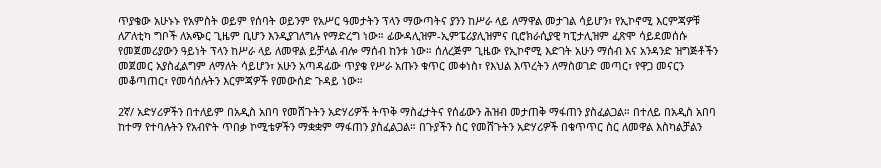ጥያቄው አሁኑኑ የአምስት ወይም የሰባት ወይንም የአሥር ዓመታትን ፕላን ማውጣትና ያንን ከሥራ ላይ ለማዋል መታገል ሳይሆን፣ የኢኮኖሚ እርምጃዎቹ ለፖለቲካ ግቦች ለአጭር ጊዜም ቢሆን እንዲያገለግሉ የማድረግ ነው። ፊውዳሊዝም-ኢምፔሪያሊዝምና ቢሮክራሲያዊ ካፒታሊዝም ፈጽሞ ሳይደመሰሱ የመጀመሪያውን ዓይነት ፕላን ከሥራ ላይ ለመዋል ይቻላል ብሎ ማሰብ ከንቱ ነው። ሰለረጅም ጊዜው የኢኮኖሚ እድገት አሁን ማሰብ እና አንዳንድ ዝግጅቶችን መጀመር አያስፈልግም ለማለት ሳይሆን፣ አሁን አጣዳፊው ጥያቄ የሥራ አጡን ቁጥር መቀነስ፣ የእህል እጥረትን ለማስወገድ መጣር፣ የዋጋ መናርን መቆጣጠር፣ የመሳሰሉትን እርምጃዎች የመውሰድ ጉዳይ ነው።

2ኛ/ አድሃሪዎችን በተለይም በአዲስ አበባ የመሸጉትን አድሃሪዎች ትጥቅ ማስፈታትና የሰፊውን ሕዝብ መታጠቅ ማፋጠን ያስፈልጋል። በተለይ በአዲስ አበባ ከተማ የተባሉትን የአብዮት ጥበቃ ኮሚቴዎችን ማቋቋም ማፋጠን ያስፈልጋል። በጉያችን ስር የመሸጉትን አድሃሪዎች በቁጥጥር ስር ለመዋል እስካልቻልን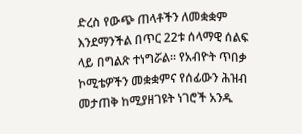ድረስ የውጭ ጠላቶችን ለመቋቋም እንደማንችል በጥር 22ቱ ሰላማዊ ሰልፍ ላይ በግልጽ ተነግሯል። የአብዮት ጥበቃ ኮሚቴዎችን መቋቋምና የሰፊውን ሕዝብ መታጠቅ ከሚያዘገዩት ነገሮች አንዱ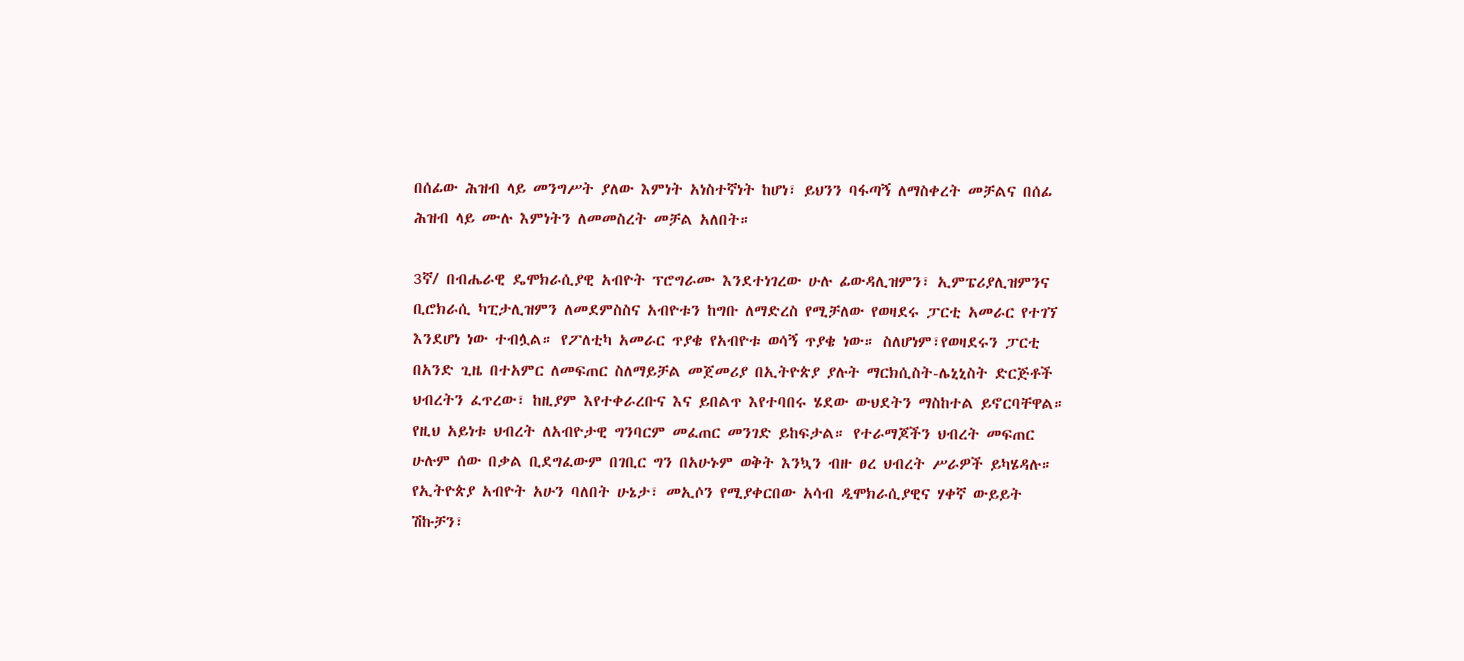በሰፊው ሕዝብ ላይ መንግሥት ያለው እምነት አነስተኛነት ከሆነ፣ ይህንን ባፋጣኝ ለማስቀረት መቻልና በሰፊ ሕዝብ ላይ ሙሉ እምነትን ለመመስረት መቻል አለበት።

3ኛ/ በብሔራዊ ዴሞክራሲያዊ አብዮት ፕሮግራሙ እንደተነገረው ሁሉ ፊውዳሊዝምን፣ ኢምፔሪያሊዝምንና ቢሮክራሲ ካፒታሊዝምን ለመደምስስና አብዮቱን ከግቡ ለማድረስ የሚቻለው የወዛደሩ ፓርቲ አመራር የተገኘ እንደሆነ ነው ተብሏል። የፖለቲካ አመራር ጥያቄ የአብዮቱ ወሳኝ ጥያቄ ነው። ስለሆነም፣የወዛደሩን ፓርቲ በአንድ ጊዜ በተአምር ለመፍጠር ስለማይቻል መጀመሪያ በኢትዮጵያ ያሉት ማርክሲስት-ሌኒኒስት ድርጅቶች ህብረትን ፈጥረው፣ ከዚያም እየተቀራረቡና እና ይበልጥ እየተባበሩ ሄደው ውህደትን ማስከተል ይኖርባቸዋል። የዚህ አይነቱ ህብረት ለአብዮታዊ ግንባርም መፈጠር መንገድ ይከፍታል። የተራማጆችን ህብረት መፍጠር ሁሉም ሰው በቃል ቢደግፈውም በገቢር ግን በአሁኑም ወቅት እንኳን ብዙ ፀረ ህብረት ሥራዎች ይካሄዳሉ። የኢትዮጵያ አብዮት አሁን ባለበት ሁኔታ፣ መኢሶን የሚያቀርበው አሳብ ዲሞክራሲያዊና ሃቀኛ ውይይት ሽኩቻን፣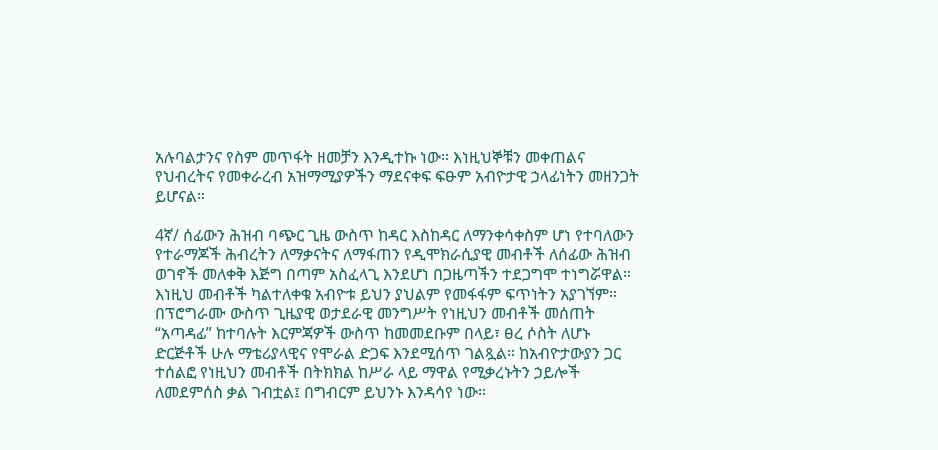አሉባልታንና የስም መጥፋት ዘመቻን እንዲተኩ ነው። እነዚህኞቹን መቀጠልና የህብረትና የመቀራረብ አዝማሚያዎችን ማደናቀፍ ፍፁም አብዮታዊ ኃላፊነትን መዘንጋት ይሆናል።

4ኛ/ ሰፊውን ሕዝብ ባጭር ጊዜ ውስጥ ከዳር እስከዳር ለማንቀሳቀስም ሆነ የተባለውን የተራማጆች ሕብረትን ለማቃናትና ለማፋጠን የዲሞክራሲያዊ መብቶች ለሰፊው ሕዝብ ወገኖች መለቀቅ እጅግ በጣም አስፈላጊ እንደሆነ በጋዜጣችን ተደጋግሞ ተነግሯዋል። እነዚህ መብቶች ካልተለቀቁ አብዮቱ ይህን ያህልም የመፋፋም ፍጥነትን አያገኘም። በፕሮግራሙ ውስጥ ጊዜያዊ ወታደራዊ መንግሥት የነዚህን መብቶች መሰጠት “አጣዳፊ” ከተባሉት እርምጃዎች ውስጥ ከመመደቡም በላይ፣ ፀረ ሶስት ለሆኑ ድርጅቶች ሁሉ ማቴሪያላዊና የሞራል ድጋፍ እንደሚሰጥ ገልጿል። ከአብዮታውያን ጋር ተሰልፎ የነዚህን መብቶች በትክክል ከሥራ ላይ ማዋል የሚቃረኑትን ኃይሎች ለመደምሰስ ቃል ገብቷል፤ በግብርም ይህንኑ እንዳሳየ ነው።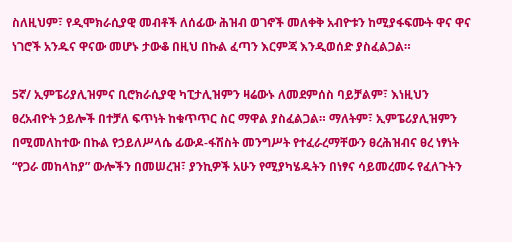ስለዚህም፣ የዲሞክራሲያዊ መብቶች ለሰፊው ሕዝብ ወገኖች መለቀቅ አብዮቱን ከሚያፋፍሙት ዋና ዋና ነገሮች አንዱና ዋናው መሆኑ ታውቆ በዚህ በኩል ፈጣን እርምጃ እንዲወሰድ ያስፈልጋል።

5ኛ/ ኢምፔሪያሊዝምና ቢሮክራሲያዊ ካፒታሊዝምን ዛሬውኑ ለመደምሰስ ባይቻልም፣ እነዚህን ፀረአብዮት ኃይሎች በተቻለ ፍጥነት ከቁጥጥር ስር ማዋል ያስፈልጋል። ማለትም፣ ኢምፔሪያሊዝምን በሚመለከተው በኩል የኃይለሥላሴ ፊውዶ-ፋሽስት መንግሥት የተፈራረማቸውን ፀረሕዝብና ፀረ ነፃነት “የጋራ መከላከያ” ውሎችን በመሠረዝ፣ ያንኪዎች አሁን የሚያካሄዱትን በነፃና ሳይመረመሩ የፈለጉትን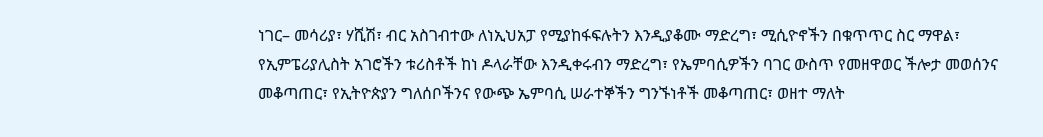ነገር– መሳሪያ፣ ሃሺሽ፣ ብር አስገብተው ለነኢህአፓ የሚያከፋፍሉትን እንዲያቆሙ ማድረግ፣ ሚሲዮኖችን በቁጥጥር ስር ማዋል፣ የኢምፔሪያሊስት አገሮችን ቱሪስቶች ከነ ዶላራቸው እንዲቀሩብን ማድረግ፣ የኤምባሲዎችን ባገር ውስጥ የመዘዋወር ችሎታ መወሰንና መቆጣጠር፣ የኢትዮጵያን ግለሰቦችንና የውጭ ኤምባሲ ሠራተኞችን ግንኙነቶች መቆጣጠር፣ ወዘተ ማለት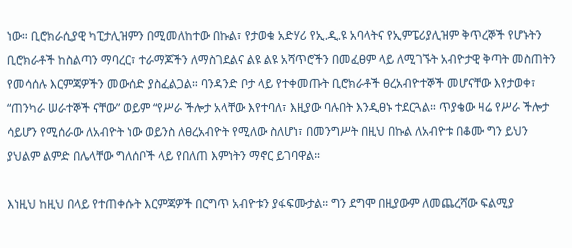ነው። ቢሮክራሲያዊ ካፒታሊዝምን በሚመለከተው በኩል፣ የታወቁ አድሃሪ የኢ.ዲ.ዩ አባላትና የኢምፔሪያሊዝም ቅጥረኞች የሆኑትን ቢሮክራቶች ከስልጣን ማባረር፣ ተራማጆችን ለማስገደልና ልዩ ልዩ አሻጥሮችን በመፈፀም ላይ ለሚገኙት አብዮታዊ ቅጣት መስጠትን የመሳሰሉ እርምጃዎችን መውሰድ ያስፈልጋል። ባንዳንድ ቦታ ላይ የተቀመጡት ቢሮክራቶች ፀረአብዮተኞች መሆናቸው እየታወቀ፣ “ጠንካራ ሠራተኞች ናቸው” ወይም “የሥራ ችሎታ አላቸው እየተባለ፣ እዚያው ባሉበት እንዲፀኑ ተደርጓል። ጥያቄው ዛሬ የሥራ ችሎታ ሳይሆን የሚሰራው ለአብዮት ነው ወይንስ ለፀረአብዮት የሚለው ስለሆነ፣ በመንግሥት በዚህ በኩል ለአብዮቱ በቆሙ ግን ይህን ያህልም ልምድ በሌላቸው ግለሰቦች ላይ የበለጠ እምነትን ማኖር ይገባዋል።

እነዚህ ከዚህ በላይ የተጠቀሱት እርምጃዎች በርግጥ አብዮቱን ያፋፍሙታል። ግን ደግሞ በዚያውም ለመጨረሻው ፍልሚያ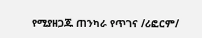የሚያዘጋጁ ጠንካራ የጥገና /ሪፎርም/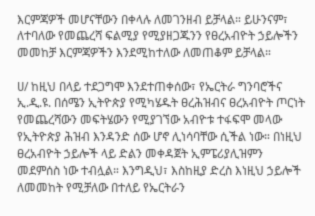እርምጃዎች መሆናቸውን በቀላሉ ለመገንዘብ ይቻላል። ይሁንናም፣ ለተባለው የመጨረሻ ፍልሚያ የሚያዘጋጁንን የፀረአብዮት ኃይሎችን መመከቻ እርምጃዎችን እንደሚከተለው ለመጠቆም ይቻላል።

ሀ/ ከዚህ በላይ ተደጋግሞ እንደተጠቀሰው፣ የኤርትራ ግንባሮችና ኢ.ዲ.ዩ. በሰሜን ኢትዮጵያ የሚካሄዱት ፀረሕዝብና ፀረአብዮት ጦርነት የመጨረሻውን መፍትሄውን የሚያገኘው አብዮቱ ተፋፍሞ መላው የኢትዮጵያ ሕዝብ እንዳንድ ሰው ሆኖ ሊነሳባቸው ሲችል ነው። በነዚህ ፀረአብዮት ኃይሎች ላይ ድልን መቀዳጀት ኢምፔሪያሊዝምን መደምሰስ ነው ተብሏል። እንግዲህ፣ እስከዚያ ድረስ እነዚህ ኃይሎች ለመመከት የሚቻለው በተለይ የኤርትራን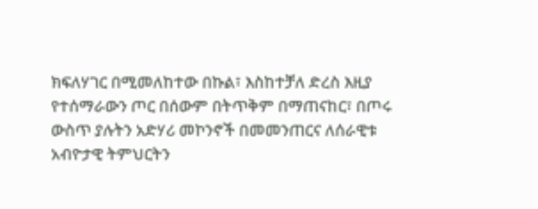ክፍለሃገር በሚመለከተው በኩል፣ እስከተቻለ ድረስ እዚያ የተሰማራውን ጦር በሰውም በትጥቅም በማጠናከር፣ በጦሩ ውስጥ ያሉትን አድሃሪ መኮንኖች በመመንጠርና ለሰራዊቱ አብዮታዊ ትምህርትን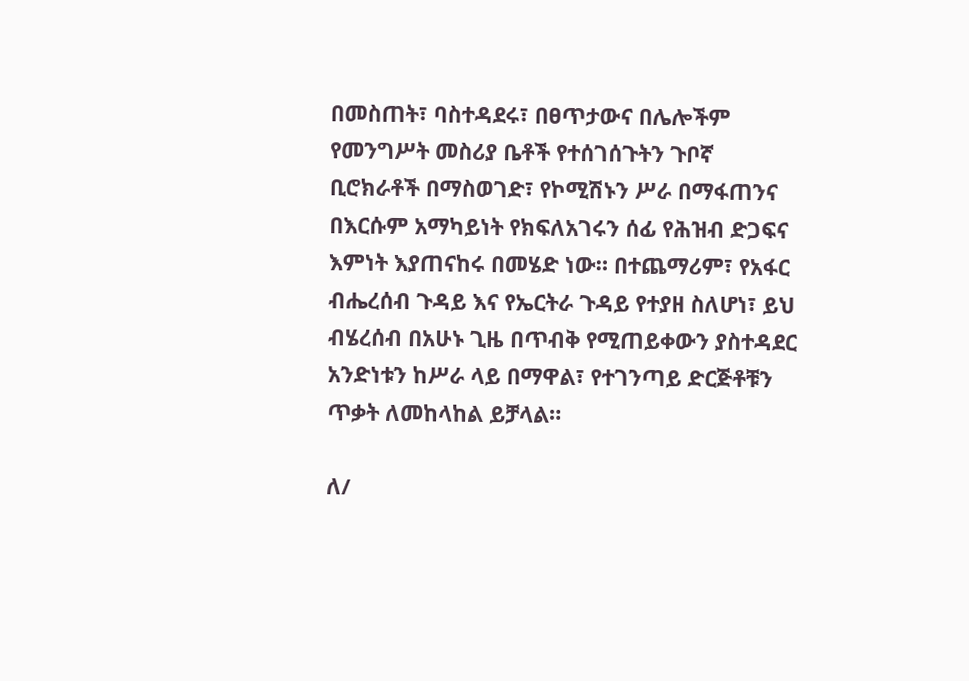በመስጠት፣ ባስተዳደሩ፣ በፀጥታውና በሌሎችም የመንግሥት መስሪያ ቤቶች የተሰገሰጉትን ጉቦኛ ቢሮክራቶች በማስወገድ፣ የኮሚሽኑን ሥራ በማፋጠንና በእርሱም አማካይነት የክፍለአገሩን ሰፊ የሕዝብ ድጋፍና እምነት እያጠናከሩ በመሄድ ነው። በተጨማሪም፣ የአፋር ብሔረሰብ ጉዳይ እና የኤርትራ ጉዳይ የተያዘ ስለሆነ፣ ይህ ብሄረሰብ በአሁኑ ጊዜ በጥብቅ የሚጠይቀውን ያስተዳደር አንድነቱን ከሥራ ላይ በማዋል፣ የተገንጣይ ድርጅቶቹን ጥቃት ለመከላከል ይቻላል።

ለ/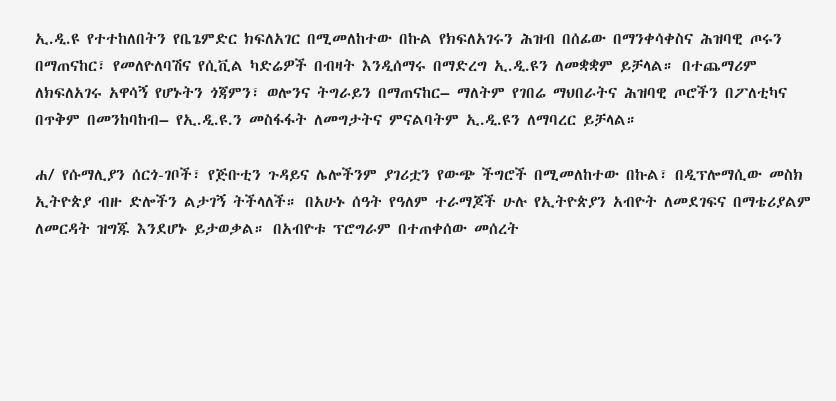ኢ.ዲ.ዩ የተተከለበትን የቤጌምድር ክፍለአገር በሚመለከተው በኩል የክፍለአገሩን ሕዝብ በሰፊው በማንቀሳቀስና ሕዝባዊ ጦሩን በማጠናከር፣ የመለዮለባሽና የሲቪል ካድሬዎች በብዛት እንዲሰማሩ በማድረግ ኢ.ዲ.ዩን ለመቋቋም ይቻላል። በተጨማሪም ለክፍለአገሩ አዋሳኝ የሆኑትን ጎጃምን፣ ወሎንና ትግራይን በማጠናከር– ማለትም የገበሬ ማህበራትና ሕዝባዊ ጦሮችን በፖለቲካና በጥቅም በመንከባከብ– የኢ.ዲ.ዩ.ን መስፋፋት ለመግታትና ምናልባትም ኢ.ዲ.ዩን ለማባረር ይቻላል።

ሐ/ የሱማሊያን ሰርጎ-ገቦች፣ የጅቡቲን ጉዳይና ሌሎችንም ያገሪቷን የውጭ ችግሮች በሚመለከተው በኩል፣ በዲፕሎማሲው መስክ ኢትዮጵያ ብዙ ድሎችን ልታገኝ ትችላለች። በአሁኑ ሰዓት የዓለም ተራማጆች ሁሉ የኢትዮጵያን አብዮት ለመደገፍና በማቴሪያልም ለመርዳት ዝግጁ እንደሆኑ ይታወቃል። በአብዮቱ ፕሮግራም በተጠቀሰው መሰረት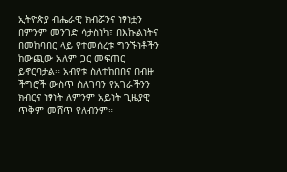ኢትዮጵያ ብሔራዊ ክብሯንና ነፃነቷን በምንም መንገድ ሳታስነካ፣ በእኩልነትና በመከባበር ላይ የተመሰረቱ ግንኙነቶችን ከውጪው አለም ጋር መፍጠር ይኖርባታል። አብየቱ ስለተከበበና በብዙ ችግሮች ውስጥ ስለገባን የአገራችንን ክብርና ነፃነት ለምንም አይነት ጊዜያዊ ጥቅም መሸጥ የለብንም።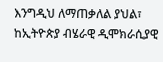እንግዲህ ለማጠቃለል ያህል፣ ከኢትዮጵያ ብሄራዊ ዲሞክራሲያዊ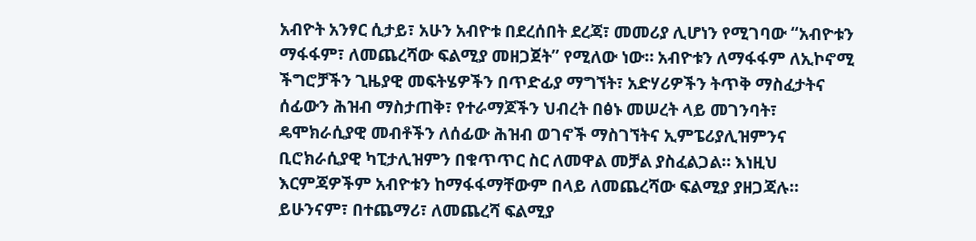አብዮት አንፃር ሲታይ፣ አሁን አብዮቱ በደረሰበት ደረጃ፣ መመሪያ ሊሆነን የሚገባው “አብዮቱን ማፋፋም፣ ለመጨረሻው ፍልሚያ መዘጋጀት” የሚለው ነው። አብዮቱን ለማፋፋም ለኢኮኖሚ ችግሮቻችን ጊዜያዊ መፍትሄዎችን በጥድፊያ ማግኘት፣ አድሃሪዎችን ትጥቅ ማስፈታትና ሰፊውን ሕዝብ ማስታጠቅ፣ የተራማጆችን ህብረት በፅኑ መሠረት ላይ መገንባት፣ ዴሞክራሲያዊ መብቶችን ለሰፊው ሕዝብ ወገኖች ማስገኘትና ኢምፔሪያሊዝምንና ቢሮክራሲያዊ ካፒታሊዝምን በቁጥጥር ስር ለመዋል መቻል ያስፈልጋል። እነዚህ እርምጃዎችም አብዮቱን ከማፋፋማቸውም በላይ ለመጨረሻው ፍልሚያ ያዘጋጃሉ። ይሁንናም፣ በተጨማሪ፣ ለመጨረሻ ፍልሚያ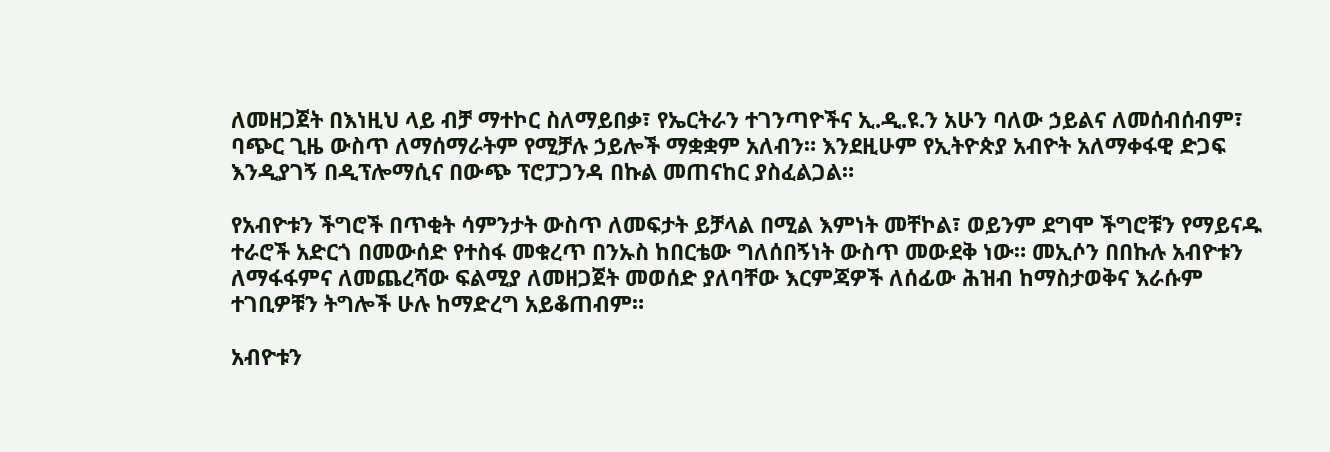ለመዘጋጀት በእነዚህ ላይ ብቻ ማተኮር ስለማይበቃ፣ የኤርትራን ተገንጣዮችና ኢ.ዲ.ዩ.ን አሁን ባለው ኃይልና ለመሰብሰብም፣ ባጭር ጊዜ ውስጥ ለማሰማራትም የሚቻሉ ኃይሎች ማቋቋም አለብን። እንደዚሁም የኢትዮጵያ አብዮት አለማቀፋዊ ድጋፍ እንዲያገኝ በዲፕሎማሲና በውጭ ፕሮፓጋንዳ በኩል መጠናከር ያስፈልጋል።

የአብዮቱን ችግሮች በጥቂት ሳምንታት ውስጥ ለመፍታት ይቻላል በሚል እምነት መቸኮል፣ ወይንም ደግሞ ችግሮቹን የማይናዱ ተራሮች አድርጎ በመውሰድ የተስፋ መቁረጥ በንኡስ ከበርቴው ግለሰበኝነት ውስጥ መውደቅ ነው። መኢሶን በበኩሉ አብዮቱን ለማፋፋምና ለመጨረሻው ፍልሚያ ለመዘጋጀት መወሰድ ያለባቸው እርምጃዎች ለሰፊው ሕዝብ ከማስታወቅና እራሱም ተገቢዎቹን ትግሎች ሁሉ ከማድረግ አይቆጠብም።

አብዮቱን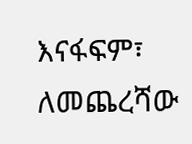እናፋፍም፣ ለመጨረሻው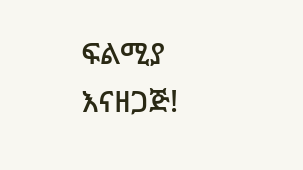ፍልሚያ እናዘጋጅ!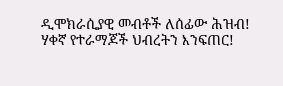ዲሞክራሲያዊ መብቶች ለሰፊው ሕዝብ!
ሃቀኛ የተራማጆች ህብረትን እንፍጠር!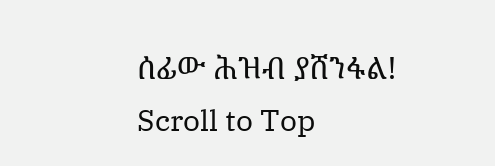ሰፊው ሕዝብ ያሸንፋል!
Scroll to Top